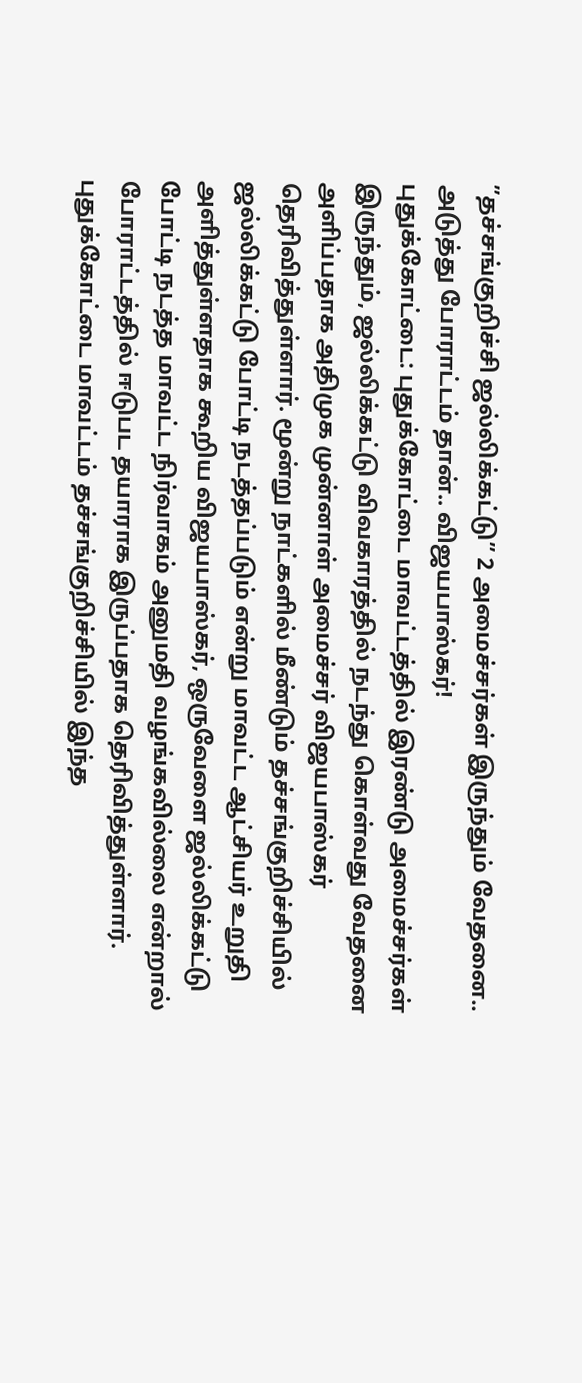”தச்சங்குறிச்சி ஜல்லிக்கட்டு” 2 அமைச்சர்கள் இருந்தும் வேதனை.. அடுத்து போராட்டம் தான்.. விஜயபாஸ்கர்!
புதுக்கோட்டை: புதுக்கோட்டை மாவட்டத்தில் இரண்டு அமைச்சர்கள் இருந்தும், ஜல்லிக்கட்டு விவகாரத்தில் நடந்து கொள்வது வேதனை அளிப்பதாக அதிமுக முன்னாள் அமைச்சர் விஜயபாஸ்கர் தெரிவித்துள்ளார். மூன்று நாட்களில் மீண்டும் தச்சங்குறிச்சியில் ஜல்லிக்கட்டு போட்டி நடத்தப்படும் என்று மாவட்ட ஆட்சியர் உறுதி அளித்துள்ளதாக கூறிய விஜயபாஸ்கர், ஒருவேளை ஜல்லிக்கட்டு போட்டி நடத்த மாவட்ட நிர்வாகம் அனுமதி வழங்கவில்லை என்றால் போராட்டத்தில் ஈடுபட தயாராக இருப்பதாக தெரிவித்துள்ளார்.
புதுக்கோட்டை மாவட்டம் தச்சங்குறிச்சியில் இந்த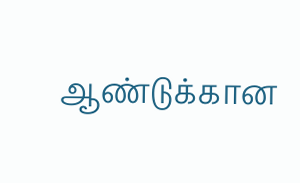ஆண்டுக்கான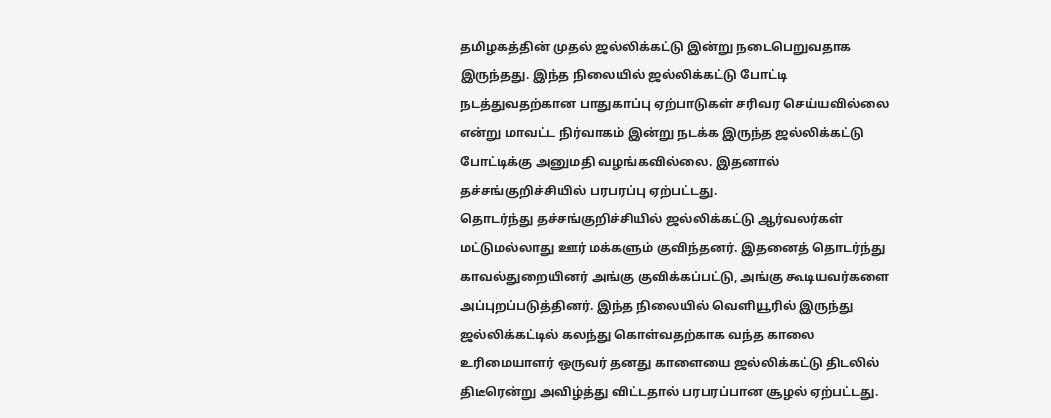தமிழகத்தின் முதல் ஜல்லிக்கட்டு இன்று நடைபெறுவதாக இருந்தது. இந்த நிலையில் ஜல்லிக்கட்டு போட்டி நடத்துவதற்கான பாதுகாப்பு ஏற்பாடுகள் சரிவர செய்யவில்லை என்று மாவட்ட நிர்வாகம் இன்று நடக்க இருந்த ஜல்லிக்கட்டு போட்டிக்கு அனுமதி வழங்கவில்லை. இதனால் தச்சங்குறிச்சியில் பரபரப்பு ஏற்பட்டது.
தொடர்ந்து தச்சங்குறிச்சியில் ஜல்லிக்கட்டு ஆர்வலர்கள் மட்டுமல்லாது ஊர் மக்களும் குவிந்தனர். இதனைத் தொடர்ந்து காவல்துறையினர் அங்கு குவிக்கப்பட்டு, அங்கு கூடியவர்களை அப்புறப்படுத்தினர். இந்த நிலையில் வெளியூரில் இருந்து ஜல்லிக்கட்டில் கலந்து கொள்வதற்காக வந்த காலை உரிமையாளர் ஒருவர் தனது காளையை ஜல்லிக்கட்டு திடலில் திடீரென்று அவிழ்த்து விட்டதால் பரபரப்பான சூழல் ஏற்பட்டது.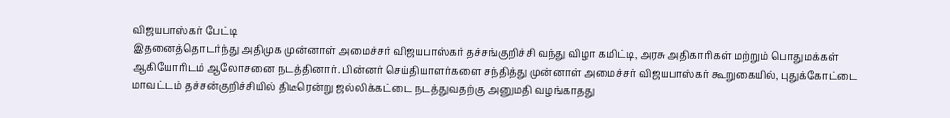விஜயபாஸ்கர் பேட்டி
இதனைத்தொடர்ந்து அதிமுக முன்னாள் அமைச்சர் விஜயபாஸ்கர் தச்சங்குறிச்சி வந்து விழா கமிட்டி, அரசு அதிகாரிகள் மற்றும் பொதுமக்கள் ஆகியோரிடம் ஆலோசனை நடத்தினார். பின்னர் செய்தியாளர்களை சந்தித்து முன்னாள் அமைச்சர் விஜயபாஸ்கர் கூறுகையில், புதுக்கோட்டை மாவட்டம் தச்சன்குறிச்சியில் திடீரென்று ஜல்லிக்கட்டை நடத்துவதற்கு அனுமதி வழங்காதது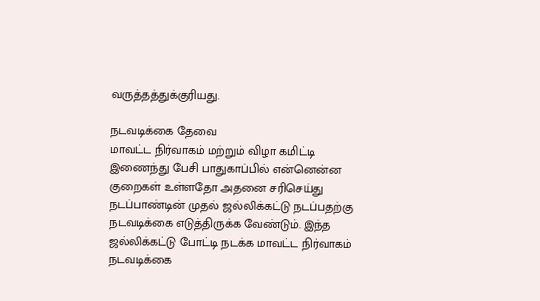வருத்தத்துக்குரியது.

நடவடிக்கை தேவை
மாவட்ட நிர்வாகம் மற்றும் விழா கமிட்டி இணைந்து பேசி பாதுகாப்பில் என்னென்ன குறைகள் உள்ளதோ அதனை சரிசெய்து நடப்பாண்டின் முதல் ஜல்லிக்கட்டு நடப்பதற்கு நடவடிக்கை எடுத்திருக்க வேண்டும். இந்த ஜல்லிக்கட்டு போட்டி நடக்க மாவட்ட நிர்வாகம் நடவடிக்கை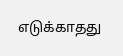எடுக்காதது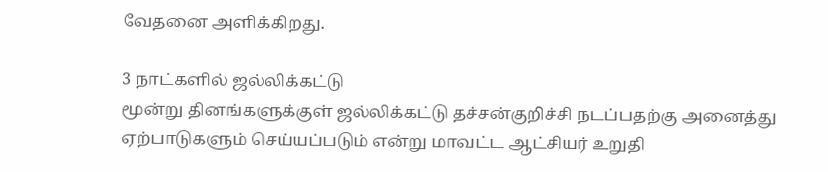வேதனை அளிக்கிறது.

3 நாட்களில் ஜல்லிக்கட்டு
மூன்று தினங்களுக்குள் ஜல்லிக்கட்டு தச்சன்குறிச்சி நடப்பதற்கு அனைத்து ஏற்பாடுகளும் செய்யப்படும் என்று மாவட்ட ஆட்சியர் உறுதி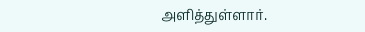அளித்துள்ளார்.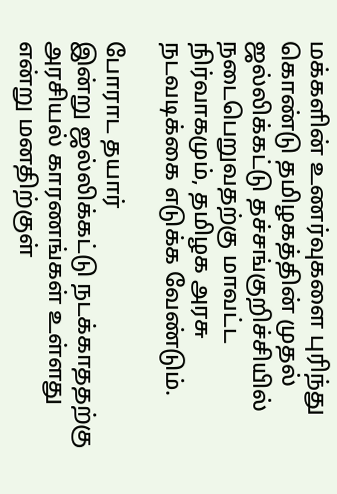மக்களின் உணர்வுகளை புரிந்து கொண்டு தமிழகத்தின் முதல் ஜல்லிக்கட்டு தச்சங்குறிச்சியில் நடைபெறுவதற்கு மாவட்ட நிர்வாகமும், தமிழக அரசு நடவடிக்கை எடுக்க வேண்டும்.

போராட தயார்
இன்று ஜல்லிக்கட்டு நடக்காததற்கு அரசியல் காரணங்கள் உள்ளது என்று மனதிற்குள்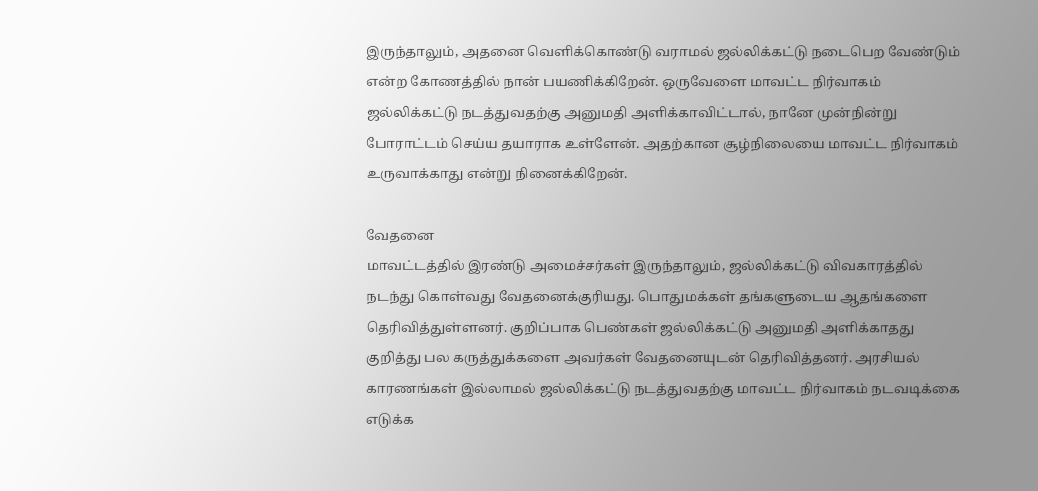இருந்தாலும், அதனை வெளிக்கொண்டு வராமல் ஜல்லிக்கட்டு நடைபெற வேண்டும் என்ற கோணத்தில் நான் பயணிக்கிறேன். ஒருவேளை மாவட்ட நிர்வாகம் ஜல்லிக்கட்டு நடத்துவதற்கு அனுமதி அளிக்காவிட்டால், நானே முன்நின்று போராட்டம் செய்ய தயாராக உள்ளேன். அதற்கான சூழ்நிலையை மாவட்ட நிர்வாகம் உருவாக்காது என்று நினைக்கிறேன்.

வேதனை
மாவட்டத்தில் இரண்டு அமைச்சர்கள் இருந்தாலும், ஜல்லிக்கட்டு விவகாரத்தில் நடந்து கொள்வது வேதனைக்குரியது. பொதுமக்கள் தங்களுடைய ஆதங்களை தெரிவித்துள்ளனர். குறிப்பாக பெண்கள் ஜல்லிக்கட்டு அனுமதி அளிக்காதது குறித்து பல கருத்துக்களை அவர்கள் வேதனையுடன் தெரிவித்தனர். அரசியல் காரணங்கள் இல்லாமல் ஜல்லிக்கட்டு நடத்துவதற்கு மாவட்ட நிர்வாகம் நடவடிக்கை எடுக்க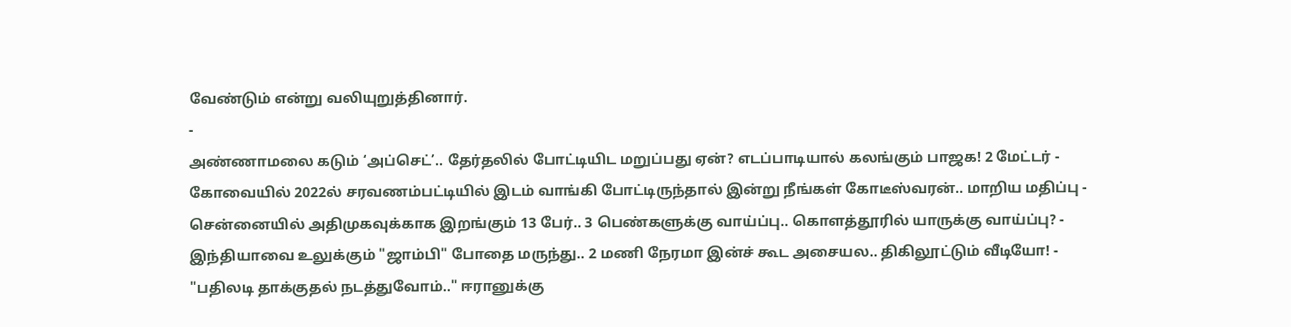வேண்டும் என்று வலியுறுத்தினார்.
-
அண்ணாமலை கடும் ‘அப்செட்’.. தேர்தலில் போட்டியிட மறுப்பது ஏன்? எடப்பாடியால் கலங்கும் பாஜக! 2 மேட்டர் -
கோவையில் 2022ல் சரவணம்பட்டியில் இடம் வாங்கி போட்டிருந்தால் இன்று நீங்கள் கோடீஸ்வரன்.. மாறிய மதிப்பு -
சென்னையில் அதிமுகவுக்காக இறங்கும் 13 பேர்.. 3 பெண்களுக்கு வாய்ப்பு.. கொளத்தூரில் யாருக்கு வாய்ப்பு? -
இந்தியாவை உலுக்கும் "ஜாம்பி" போதை மருந்து.. 2 மணி நேரமா இன்ச் கூட அசையல.. திகிலூட்டும் வீடியோ! -
"பதிலடி தாக்குதல் நடத்துவோம்.." ஈரானுக்கு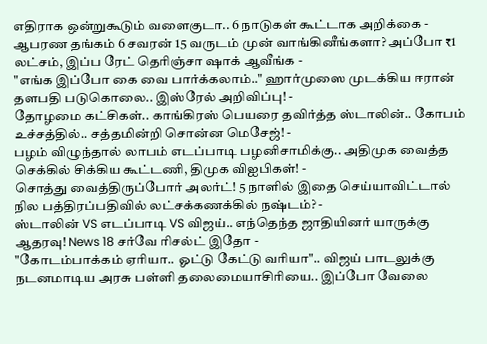எதிராக ஒன்றுகூடும் வளைகுடா.. 6 நாடுகள் கூட்டாக அறிக்கை -
ஆபரண தங்கம் 6 சவரன் 15 வருடம் முன் வாங்கினீங்களா? அப்போ ₹1 லட்சம், இப்ப ரேட் தெரிஞ்சா ஷாக் ஆவீங்க -
"எங்க இப்போ கை வை பார்க்கலாம்.." ஹார்முஸை முடக்கிய ஈரான் தளபதி படுகொலை.. இஸ்ரேல் அறிவிப்பு! -
தோழமை கட்சிகள்.. காங்கிரஸ் பெயரை தவிர்த்த ஸ்டாலின்.. கோபம் உச்சத்தில்.. சத்தமின்றி சொன்ன மெசேஜ்! -
பழம் விழுந்தால் லாபம் எடப்பாடி பழனிசாமிக்கு.. அதிமுக வைத்த செக்கில் சிக்கிய கூட்டணி, திமுக விஐபிகள்! -
சொத்து வைத்திருப்போர் அலர்ட்! 5 நாளில் இதை செய்யாவிட்டால் நில பத்திரப்பதிவில் லட்சக்கணக்கில் நஷ்டம்? -
ஸ்டாலின் VS எடப்பாடி VS விஜய்.. எந்தெந்த ஜாதியினர் யாருக்கு ஆதரவு! News 18 சர்வே ரிசல்ட் இதோ -
"கோடம்பாக்கம் ஏரியா.. ஓட்டு கேட்டு வரியா".. விஜய் பாடலுக்கு நடனமாடிய அரசு பள்ளி தலைமையாசிரியை.. இப்போ வேலை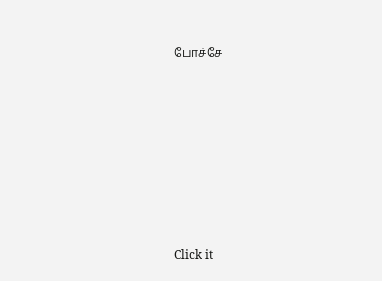போச்சே












Click it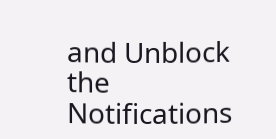and Unblock the Notifications